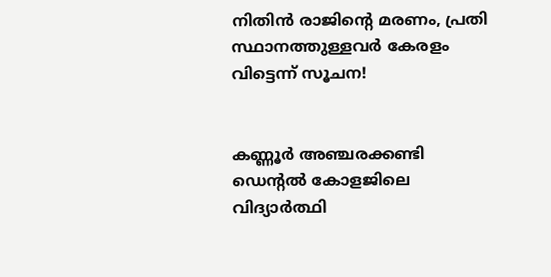നിതിന്‍ രാജിന്റെ മരണം, പ്രതി സ്ഥാനത്തുള്ളവർ കേരളം വിട്ടെന്ന് സൂചന!


കണ്ണൂര്‍ അഞ്ചരക്കണ്ടി ഡെന്റല്‍ കോളജിലെ വിദ്യാര്‍ത്ഥി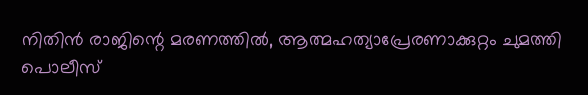നിതിന്‍ രാജിന്റെ മരണത്തില്‍, ആത്മഹത്യാപ്രേരണാക്കുറ്റം ചുമത്തി പൊലീസ്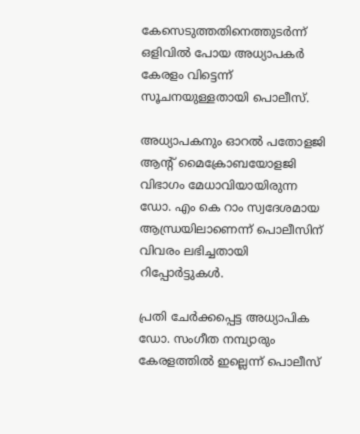കേസെടുത്തതിനെത്തുടര്‍ന്ന് ഒളിവില്‍ പോയ അധ്യാപകര്‍ കേരളം വിട്ടെന്ന് സൂചനയുള്ളതായി പൊലീസ്.

അധ്യാപകനും ഓറല്‍ പതോളജി ആന്റ് മൈക്രോബയോളജി വിഭാഗം മേധാവിയായിരുന്ന ഡോ. എം കെ റാം സ്വദേശമായ ആന്ധ്രയിലാണെന്ന് പൊലീസിന് വിവരം ലഭിച്ചതായി റിപ്പോര്‍ട്ടുകള്‍.

പ്രതി ചേര്‍ക്കപ്പെട്ട അധ്യാപിക ഡോ. സംഗീത നമ്പ്യാരും കേരളത്തില്‍ ഇല്ലെന്ന് പൊലീസ്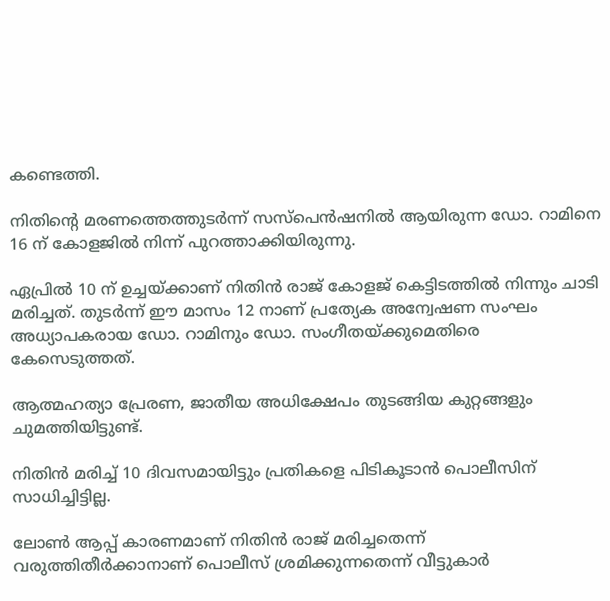കണ്ടെത്തി.

നിതിന്റെ മരണത്തെത്തുടര്‍ന്ന് സസ്‌പെന്‍ഷനില്‍ ആയിരുന്ന ഡോ. റാമിനെ 16 ന് കോളജില്‍ നിന്ന് പുറത്താക്കിയിരുന്നു.

ഏപ്രിൽ 10 ന് ഉച്ചയ്ക്കാണ് നിതിന്‍ രാജ് കോളജ് കെട്ടിടത്തില്‍ നിന്നും ചാടി മരിച്ചത്. തുടർന്ന് ഈ മാസം 12 നാണ് പ്രത്യേക അന്വേഷണ സംഘം അധ്യാപകരായ ഡോ. റാമിനും ഡോ. സംഗീതയ്ക്കുമെതിരെ കേസെടുത്തത്.

ആത്മഹത്യാ പ്രേരണ, ജാതീയ അധിക്ഷേപം തുടങ്ങിയ കുറ്റങ്ങളും ചുമത്തിയിട്ടുണ്ട്.

നിതിൻ മരിച്ച് 10 ദിവസമായിട്ടും പ്രതികളെ പിടികൂടാന്‍ പൊലീസിന് സാധിച്ചിട്ടില്ല.

ലോണ്‍ ആപ്പ് കാരണമാണ് നിതിന്‍ രാജ് മരിച്ചതെന്ന് വരുത്തിതീര്‍ക്കാനാണ് പൊലീസ് ശ്രമിക്കുന്നതെന്ന് വീട്ടുകാര്‍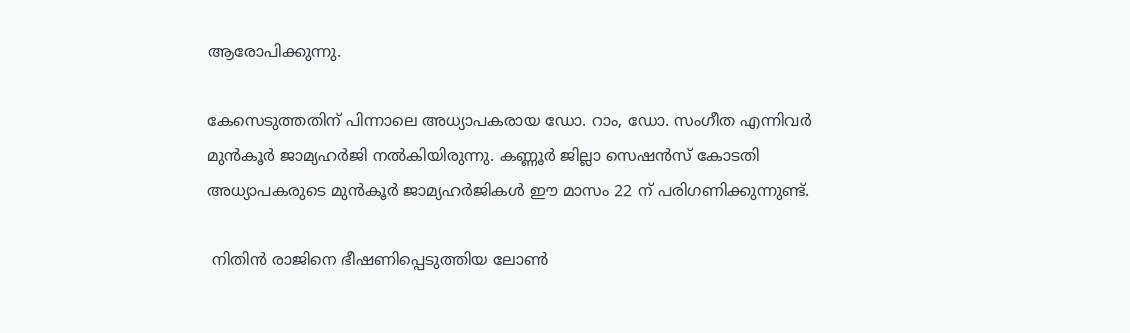ആരോപിക്കുന്നു.

കേസെടുത്തതിന് പിന്നാലെ അധ്യാപകരായ ഡോ. റാം, ഡോ. സംഗീത എന്നിവര്‍ മുന്‍കൂര്‍ ജാമ്യഹര്‍ജി നല്‍കിയിരുന്നു. കണ്ണൂര്‍ ജില്ലാ സെഷന്‍സ് കോടതി അധ്യാപകരുടെ മുന്‍കൂര്‍ ജാമ്യഹര്‍ജികള്‍ ഈ മാസം 22 ന് പരിഗണിക്കുന്നുണ്ട്.

 നിതിന്‍ രാജിനെ ഭീഷണിപ്പെടുത്തിയ ലോണ്‍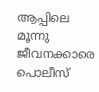ആപ്പിലെ മൂന്നു ജീവനക്കാരെ പൊലീസ്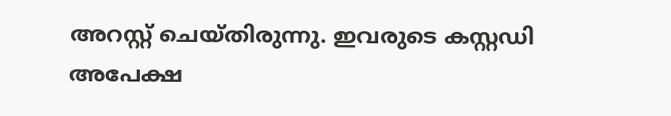അറസ്റ്റ് ചെയ്തിരുന്നു. ഇവരുടെ കസ്റ്റഡി അപേക്ഷ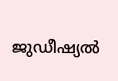ജുഡീഷ്യല്‍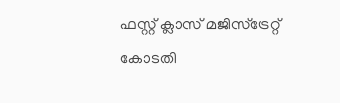ഫസ്റ്റ് ക്ലാസ് മജിസ്‌ട്രേറ്റ് കോടതി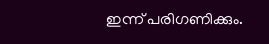ഇന്ന് പരിഗണിക്കും.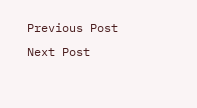Previous Post Next Post